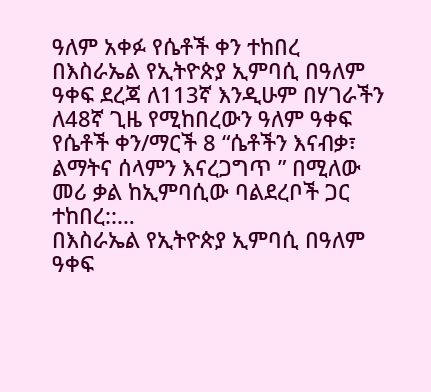ዓለም አቀፉ የሴቶች ቀን ተከበረ
በእስራኤል የኢትዮጵያ ኢምባሲ በዓለም ዓቀፍ ደረጃ ለ113ኛ እንዲሁም በሃገራችን ለ48ኛ ጊዜ የሚከበረውን ዓለም ዓቀፍ የሴቶች ቀን/ማርች 8 “ሴቶችን እናብቃ፣ ልማትና ሰላምን እናረጋግጥ ” በሚለው መሪ ቃል ከኢምባሲው ባልደረቦች ጋር ተከበረ::…
በእስራኤል የኢትዮጵያ ኢምባሲ በዓለም ዓቀፍ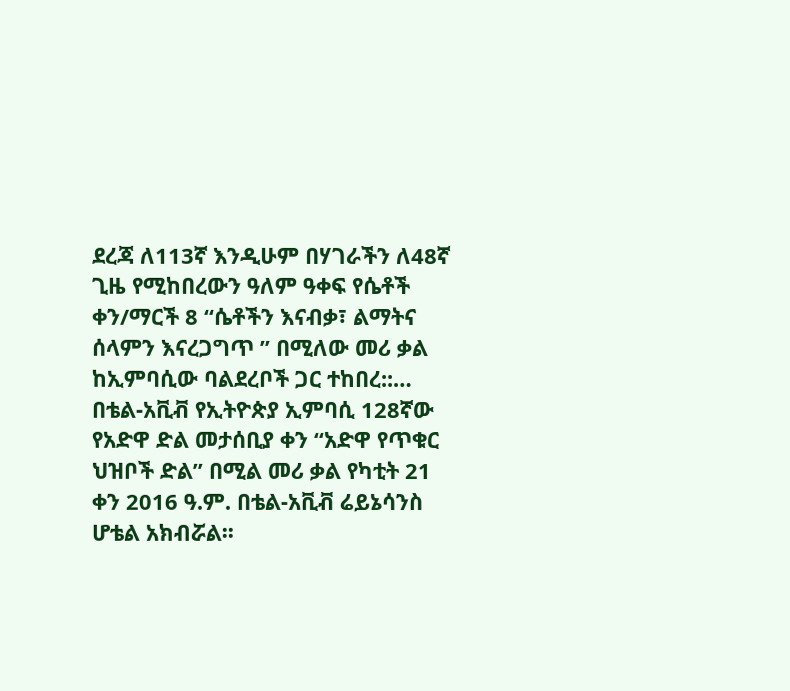ደረጃ ለ113ኛ እንዲሁም በሃገራችን ለ48ኛ ጊዜ የሚከበረውን ዓለም ዓቀፍ የሴቶች ቀን/ማርች 8 “ሴቶችን እናብቃ፣ ልማትና ሰላምን እናረጋግጥ ” በሚለው መሪ ቃል ከኢምባሲው ባልደረቦች ጋር ተከበረ::…
በቴል-አቪቭ የኢትዮጵያ ኢምባሲ 128ኛው የአድዋ ድል መታሰቢያ ቀን “አድዋ የጥቁር ህዝቦች ድል” በሚል መሪ ቃል የካቲት 21 ቀን 2016 ዓ.ም. በቴል-አቪቭ ሬይኔሳንስ ሆቴል አክብሯል፡፡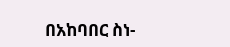በአከባበር ስነ-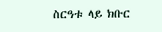ስርዓቱ ላይ ክቡር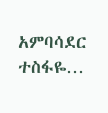አምባሳደር ተስፋዬ…